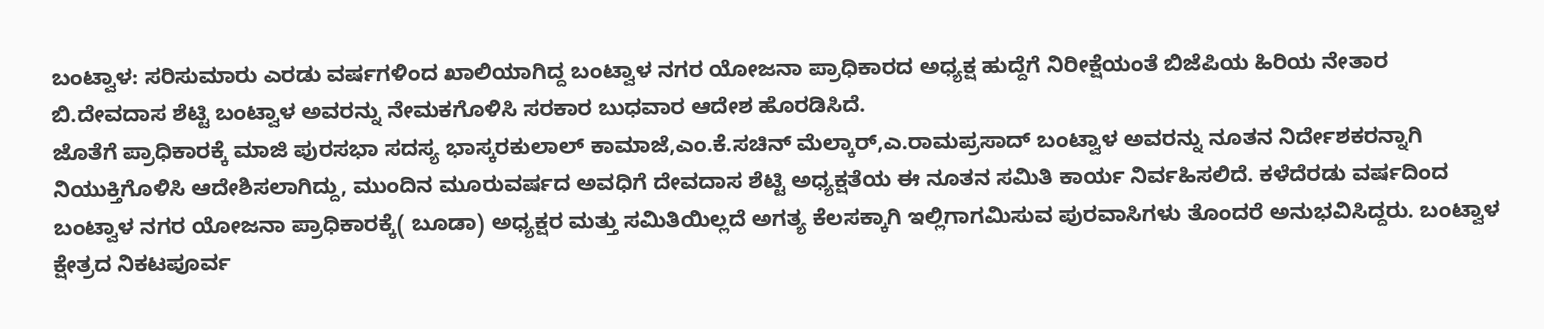ಬಂಟ್ವಾಳ: ಸರಿಸುಮಾರು ಎರಡು ವರ್ಷಗಳಿಂದ ಖಾಲಿಯಾಗಿದ್ದ ಬಂಟ್ವಾಳ ನಗರ ಯೋಜನಾ ಪ್ರಾಧಿಕಾರದ ಅಧ್ಯಕ್ಷ ಹುದ್ದೆಗೆ ನಿರೀಕ್ಷೆಯಂತೆ ಬಿಜೆಪಿಯ ಹಿರಿಯ ನೇತಾರ ಬಿ.ದೇವದಾಸ ಶೆಟ್ಟಿ ಬಂಟ್ವಾಳ ಅವರನ್ನು ನೇಮಕಗೊಳಿಸಿ ಸರಕಾರ ಬುಧವಾರ ಆದೇಶ ಹೊರಡಿಸಿದೆ.
ಜೊತೆಗೆ ಪ್ರಾಧಿಕಾರಕ್ಕೆ ಮಾಜಿ ಪುರಸಭಾ ಸದಸ್ಯ ಭಾಸ್ಕರಕುಲಾಲ್ ಕಾಮಾಜೆ,ಎಂ.ಕೆ.ಸಚಿನ್ ಮೆಲ್ಕಾರ್,ಎ.ರಾಮಪ್ರಸಾದ್ ಬಂಟ್ವಾಳ ಅವರನ್ನು ನೂತನ ನಿರ್ದೇಶಕರನ್ನಾಗಿ ನಿಯುಕ್ತಿಗೊಳಿಸಿ ಆದೇಶಿಸಲಾಗಿದ್ದು, ಮುಂದಿನ ಮೂರುವರ್ಷದ ಅವಧಿಗೆ ದೇವದಾಸ ಶೆಟ್ಟಿ ಅಧ್ಯಕ್ಷತೆಯ ಈ ನೂತನ ಸಮಿತಿ ಕಾರ್ಯ ನಿರ್ವಹಿಸಲಿದೆ. ಕಳೆದೆರಡು ವರ್ಷದಿಂದ ಬಂಟ್ವಾಳ ನಗರ ಯೋಜನಾ ಪ್ರಾಧಿಕಾರಕ್ಕೆ( ಬೂಡಾ) ಅಧ್ಯಕ್ಷರ ಮತ್ತು ಸಮಿತಿಯಿಲ್ಲದೆ ಅಗತ್ಯ ಕೆಲಸಕ್ಕಾಗಿ ಇಲ್ಲಿಗಾಗಮಿಸುವ ಪುರವಾಸಿಗಳು ತೊಂದರೆ ಅನುಭವಿಸಿದ್ದರು. ಬಂಟ್ವಾಳ ಕ್ಷೇತ್ರದ ನಿಕಟಪೂರ್ವ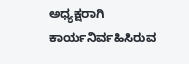ಅಧ್ಯಕ್ಷರಾಗಿ ಕಾರ್ಯನಿರ್ವಹಿಸಿರುವ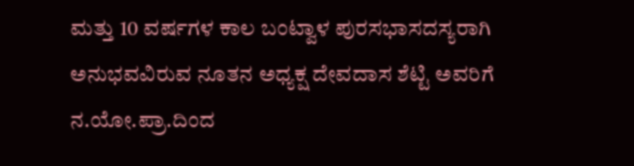ಮತ್ತು 10 ವರ್ಷಗಳ ಕಾಲ ಬಂಟ್ವಾಳ ಪುರಸಭಾಸದಸ್ಯರಾಗಿ ಅನುಭವವಿರುವ ನೂತನ ಅಧ್ಯಕ್ಷ ದೇವದಾಸ ಶೆಟ್ಟಿ ಅವರಿಗೆ ನ.ಯೋ.ಪ್ರಾ.ದಿಂದ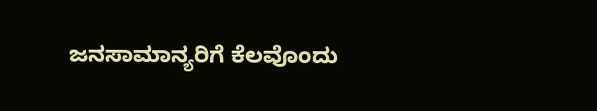ಜನಸಾಮಾನ್ಯರಿಗೆ ಕೆಲವೊಂದು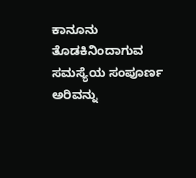ಕಾನೂನು ತೊಡಕಿನಿಂದಾಗುವ ಸಮಸ್ಯೆಯ ಸಂಪೂರ್ಣ ಅರಿವನ್ನು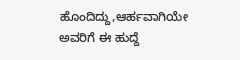ಹೊಂದಿದ್ದು,ಆರ್ಹವಾಗಿಯೇ ಅವರಿಗೆ ಈ ಹುದ್ದೆ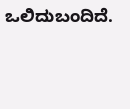ಒಲಿದುಬಂದಿದೆ.